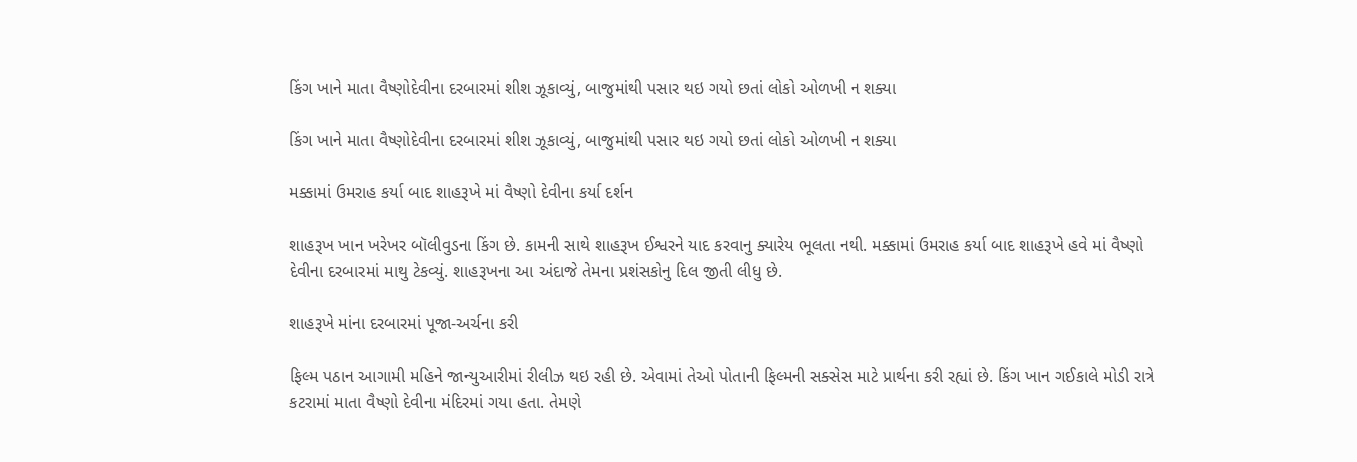કિંગ ખાને માતા વૈષ્ણોદેવીના દરબારમાં શીશ ઝૂકાવ્યું, બાજુમાંથી પસાર થઇ ગયો છતાં લોકો ઓળખી ન શક્યા

કિંગ ખાને માતા વૈષ્ણોદેવીના દરબારમાં શીશ ઝૂકાવ્યું, બાજુમાંથી પસાર થઇ ગયો છતાં લોકો ઓળખી ન શક્યા

મક્કામાં ઉમરાહ કર્યા બાદ શાહરૂખે માં વૈષ્ણો દેવીના કર્યા દર્શન

શાહરૂખ ખાન ખરેખર બૉલીવુડના કિંગ છે. કામની સાથે શાહરૂખ ઈશ્વરને યાદ કરવાનુ ક્યારેય ભૂલતા નથી. મક્કામાં ઉમરાહ કર્યા બાદ શાહરૂખે હવે માં વૈષ્ણો દેવીના દરબારમાં માથુ ટેકવ્યું. શાહરૂખના આ અંદાજે તેમના પ્રશંસકોનુ દિલ જીતી લીધુ છે.

શાહરૂખે માંના દરબારમાં પૂજા-અર્ચના કરી

ફિલ્મ પઠાન આગામી મહિને જાન્યુઆરીમાં રીલીઝ થઇ રહી છે. એવામાં તેઓ પોતાની ફિલ્મની સક્સેસ માટે પ્રાર્થના કરી રહ્યાં છે. કિંગ ખાન ગઈકાલે મોડી રાત્રે કટરામાં માતા વૈષ્ણો દેવીના મંદિરમાં ગયા હતા. તેમણે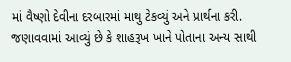માં વૈષ્ણો દેવીના દરબારમાં માથુ ટેકવ્યું અને પ્રાર્થના કરી. જણાવવામાં આવ્યું છે કે શાહરૂખ ખાને પોતાના અન્ય સાથી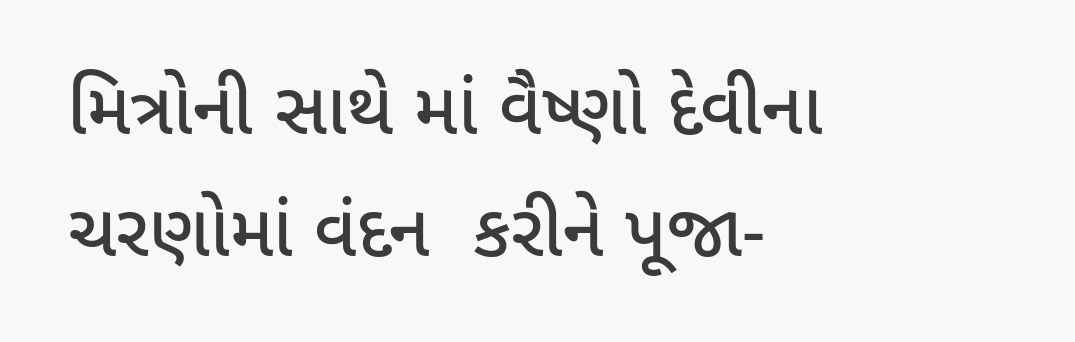મિત્રોની સાથે માં વૈષ્ણો દેવીના ચરણોમાં વંદન  કરીને પૂજા-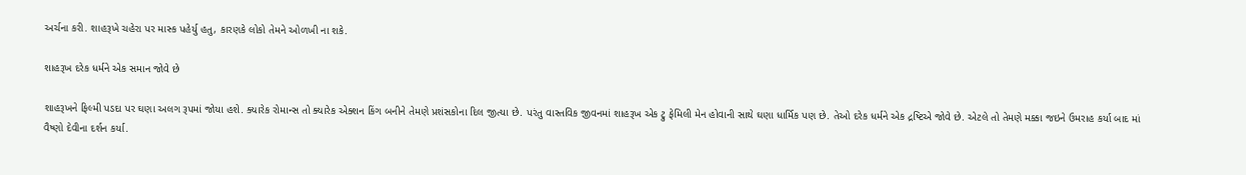અર્ચના કરી. શાહરૂખે ચહેરા પર માસ્ક પહેર્યુ હતુ, કારણકે લોકો તેમને ઓળખી ના શકે.

શાહરૂખ દરેક ધર્મને એક સમાન જોવે છે

શાહરૂખને ફિલ્મી પડદા પર ઘણા અલગ રૂપમાં જોયા હશે. ક્યારેક રોમાન્સ તો ક્યારેક એક્શન કિંગ બનીને તેમણે પ્રશંસકોના દિલ જીત્યા છે. પરંતુ વાસ્તવિક જીવનમાં શાહરૂખ એક ટ્રુ ફેમિલી મેન હોવાની સાથે ઘણા ધાર્મિક પણ છે. તેઓ દરેક ધર્મને એક દ્રષ્ટિએ જોવે છે. એટલે તો તેમણે મક્કા જઇને ઉમરાહ કર્યા બાદ માં વૈષ્ણો દેવીના દર્શન કર્યા.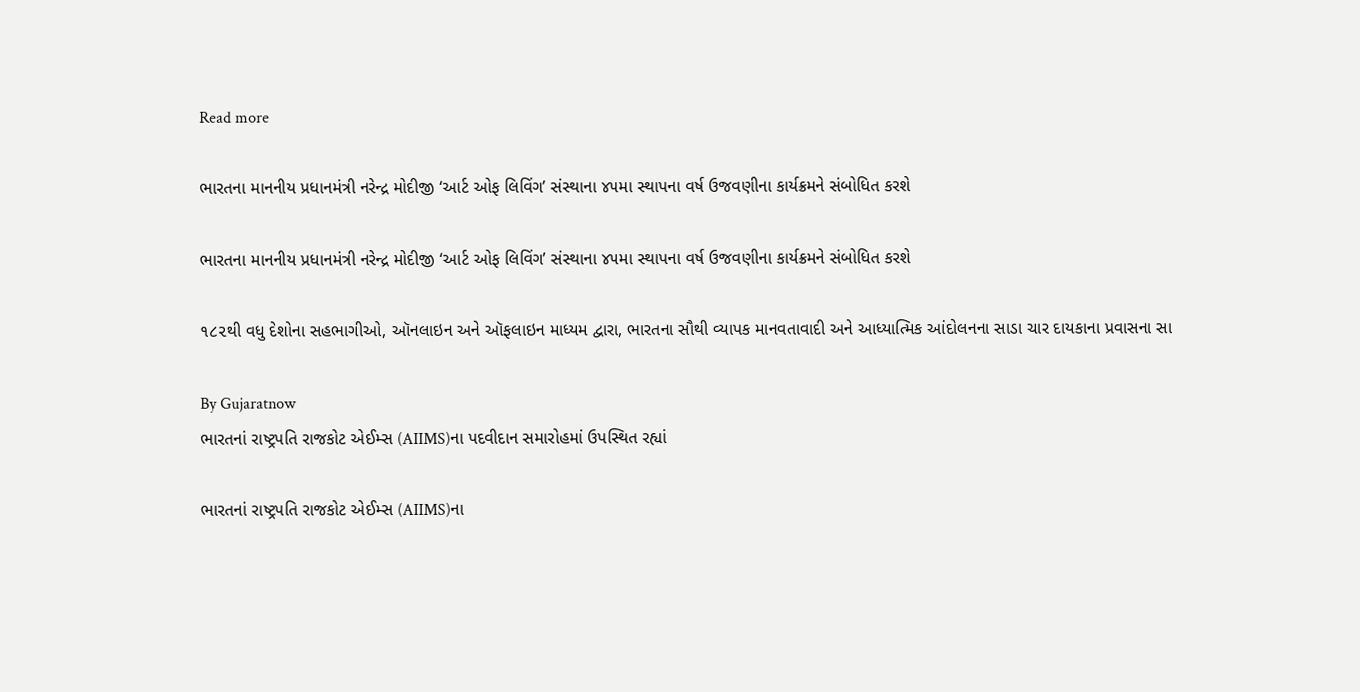Read more

ભારતના માનનીય પ્રધાનમંત્રી નરેન્દ્ર મોદીજી ‘આર્ટ ઓફ લિવિંગ’ સંસ્થાના ૪૫મા સ્થાપના વર્ષ ઉજવણીના કાર્યક્રમને સંબોધિત કરશે

ભારતના માનનીય પ્રધાનમંત્રી નરેન્દ્ર મોદીજી ‘આર્ટ ઓફ લિવિંગ’ સંસ્થાના ૪૫મા સ્થાપના વર્ષ ઉજવણીના કાર્યક્રમને સંબોધિત કરશે

૧૮૨થી વધુ દેશોના સહભાગીઓ, ઑનલાઇન અને ઑફલાઇન માધ્યમ દ્વારા, ભારતના સૌથી વ્યાપક માનવતાવાદી અને આધ્યાત્મિક આંદોલનના સાડા ચાર દાયકાના પ્રવાસના સા

By Gujaratnow
ભારતનાં રાષ્ટ્રપતિ રાજકોટ એઈમ્સ (AIIMS)ના પદવીદાન સમારોહમાં ઉપસ્થિત રહ્યાં

ભારતનાં રાષ્ટ્રપતિ રાજકોટ એઈમ્સ (AIIMS)ના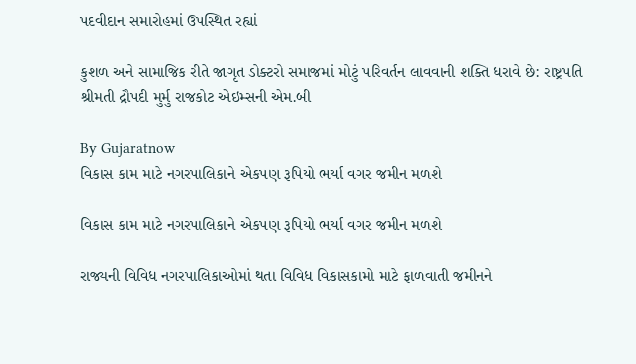પદવીદાન સમારોહમાં ઉપસ્થિત રહ્યાં

કુશળ અને સામાજિક રીતે જાગૃત ડોક્ટરો સમાજમાં મોટું પરિવર્તન લાવવાની શક્તિ ધરાવે છે: રાષ્ટ્રપતિ શ્રીમતી દ્રૌપદી મુર્મુ રાજકોટ એઇમ્સની એમ.બી

By Gujaratnow
વિકાસ કામ માટે નગરપાલિકાને એકપણ રૂપિયો ભર્યા વગર જમીન મળશે

વિકાસ કામ માટે નગરપાલિકાને એકપણ રૂપિયો ભર્યા વગર જમીન મળશે

રાજ્યની વિવિધ નગરપાલિકાઓમાં થતા વિવિધ વિકાસકામો માટે ફાળવાતી જમીનને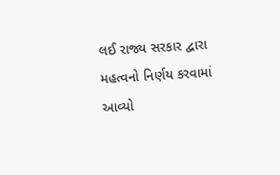લઈ રાજ્ય સરકાર દ્વારા મહત્વનો નિર્ણય કરવામાં આવ્યો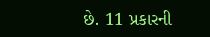છે. 11 પ્રકારની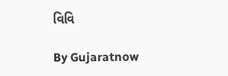વિવિ

By Gujaratnow